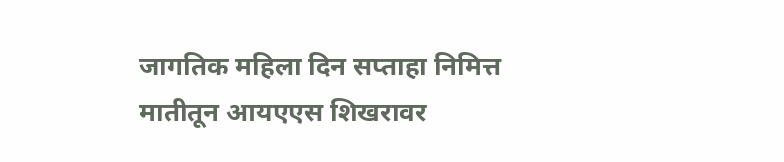जागतिक महिला दिन सप्ताहा निमित्त
मातीतून आयएएस शिखरावर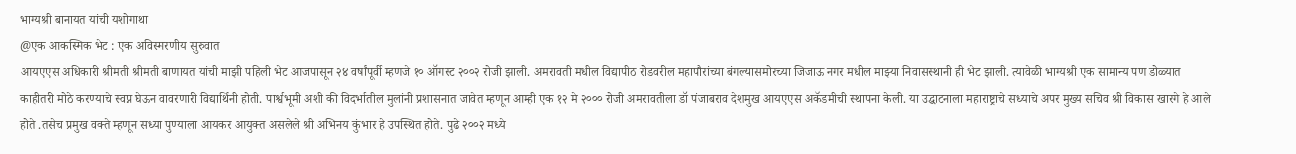भाग्यश्री बानायत यांची यशोगाथा
@एक आकस्मिक भेट : एक अविस्मरणीय सुरुवात
आयएएस अधिकारी श्रीमती श्रीमती बाणायत यांची माझी पहिली भेट आजपासून २४ वर्षांपूर्वी म्हणजे १० ऑगस्ट २००२ रोजी झाली. अमरावती मधील विद्यापीठ रोडवरील महापौरांच्या बंगल्यासमोरच्या जिजाऊ नगर मधील माझ्या निवासस्थानी ही भेट झाली. त्यावेळी भाग्यश्री एक सामान्य पण डोळ्यात काहीतरी मोठे करण्याचे स्वप्न घेऊन वावरणारी विद्यार्थिनी होती. पार्श्वभूमी अशी की विदर्भातील मुलांनी प्रशासनात जावेत म्हणून आम्ही एक १२ मे २००० रोजी अमरावतीला डॉ पंजाबराव देशमुख आयएएस अकॅडमीची स्थापना केली. या उद्घाटनाला महाराष्ट्राचे सध्याचे अपर मुख्य सचिव श्री विकास खारगे हे आले होते .तसेच प्रमुख वक्ते म्हणून सध्या पुण्याला आयकर आयुक्त असलेले श्री अभिनय कुंभार हे उपस्थित होते. पुढे २००२ मध्ये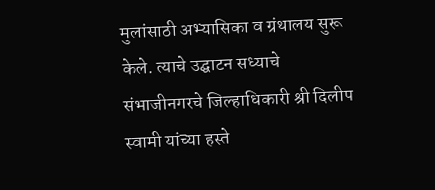मुलांसाठी अभ्यासिका व ग्रंथालय सुरू केले. त्याचे उद्घाटन सध्याचे संभाजीनगरचे जिल्हाधिकारी श्री दिलीप स्वामी यांच्या हस्ते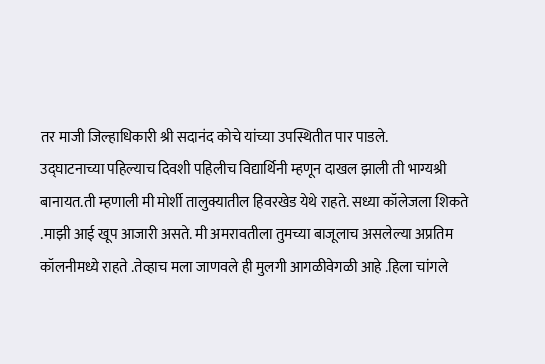तर माजी जिल्हाधिकारी श्री सदानंद कोचे यांच्या उपस्थितीत पार पाडले.
उद्घाटनाच्या पहिल्याच दिवशी पहिलीच विद्यार्थिनी म्हणून दाखल झाली ती भाग्यश्री बानायत.ती म्हणाली मी मोर्शी तालुक्यातील हिवरखेड येथे राहते. सध्या कॉलेजला शिकते .माझी आई खूप आजारी असते. मी अमरावतीला तुमच्या बाजूलाच असलेल्या अप्रतिम कॉलनीमध्ये राहते .तेव्हाच मला जाणवले ही मुलगी आगळीवेगळी आहे .हिला चांगले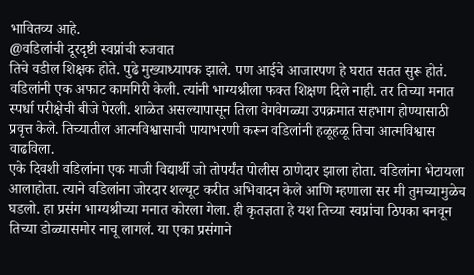भावितव्य आहे.
@वडिलांची दूरदृष्टी स्वप्नांची रुजवात
तिचे वडील शिक्षक होते. पुढे मुख्याध्यापक झाले. पण आईचे आजारपण हे घरात सतत सुरू होतं. वडिलांनी एक अफाट कामगिरी केली. त्यांनी भाग्यश्रीला फक्त शिक्षण दिले नाही. तर तिच्या मनात स्पर्धा परीक्षेची बीजे पेरली. शाळेत असल्यापासून तिला वेगवेगळ्या उपक्रमात सहभाग होण्यासाठी प्रवृत्त केले. तिच्यातील आत्मविश्वासाची पायाभरणी करून वडिलांनी हळूहळू तिचा आत्मविश्वास वाढविला.
एके दिवशी वडिलांना एक माजी विद्यार्थी जो तोपर्यंत पोलीस ठाणेदार झाला होता. वडिलांना भेटायला आलाहोता. त्याने वडिलांना जोरदार शल्यूट करीत अभिवादन केले आणि म्हणाला सर मी तुमच्यामुळेच घडलो. हा प्रसंग भाग्यश्रीच्या मनात कोरला गेला. ही कृतज्ञता हे यश तिच्या स्वप्नांचा ठिपका बनवून तिच्या डोळ्यासमोर नाचू लागलं. या एका प्रसंगाने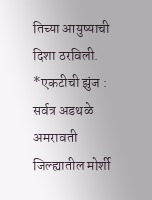तिच्या आयुष्याची दिशा ठरविली.
*एकटीची झुंज : सर्वत्र अडथळे
अमरावती जिल्ह्यातील मोर्शी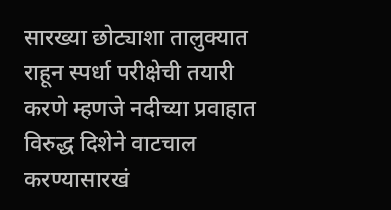सारख्या छोट्याशा तालुक्यात राहून स्पर्धा परीक्षेची तयारी करणे म्हणजे नदीच्या प्रवाहात विरुद्ध दिशेने वाटचाल करण्यासारखं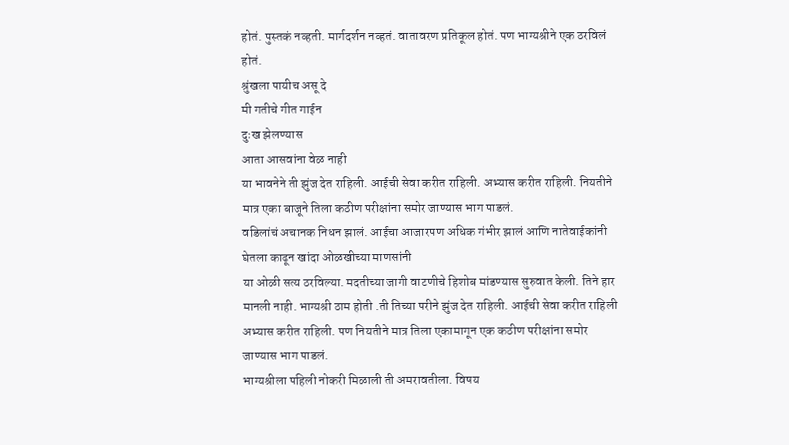होतं. पुस्तकं नव्हती. मार्गदर्शन नव्हतं. वातावरण प्रतिकूल होतं. पण भाग्यश्रीने एक ठरविलं होतं.
श्रुंखला पायीच असू दे
मी गतीचे गीत गाईन
दुःख झेलण्यास
आता आसवांना वेळ नाही
या भावनेने ती झुंज देत राहिली. आईची सेवा करीत राहिली. अभ्यास करीत राहिली. नियतीने मात्र एका बाजूने तिला कठीण परीक्षांना समोर जाण्यास भाग पाडलं.
वडिलांचं अचानक निधन झालं. आईचा आजारपण अधिक गंभीर झालं आणि नातेवाईकांनी
घेतला काढून खांदा ओळखीच्या माणसांनी
या ओळी सत्य ठरविल्या. मदतीच्या जागी वाटणीचे हिशोब मांडण्यास सुरुवात केली. तिने हार मानली नाही. भाग्यश्री ठाम होती .ती तिच्या परीने झुंज देत राहिली. आईची सेवा करीत राहिली अभ्यास करीत राहिली. पण नियतीने मात्र तिला एकामागून एक कठीण परीक्षांना समोर जाण्यास भाग पाडलं.
भाग्यश्रीला पहिली नोकरी मिळाली ती अमरावतीला. विषय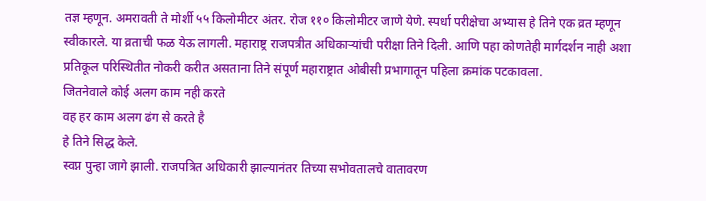तज्ञ म्हणून. अमरावती ते मोर्शी ५५ किलोमीटर अंतर. रोज ११० किलोमीटर जाणे येणे. स्पर्धा परीक्षेचा अभ्यास हे तिने एक व्रत म्हणून स्वीकारले. या व्रताची फळ येऊ लागली. महाराष्ट्र राजपत्रीत अधिकाऱ्यांची परीक्षा तिने दिली. आणि पहा कोणतेही मार्गदर्शन नाही अशा प्रतिकूल परिस्थितीत नोकरी करीत असताना तिने संपूर्ण महाराष्ट्रात ओबीसी प्रभागातून पहिला क्रमांक पटकावला.
जितनेवाले कोई अलग काम नही करते
वह हर काम अलग ढंग से करते है
हे तिने सिद्ध केले.
स्वप्न पुन्हा जागे झाली. राजपत्रित अधिकारी झाल्यानंतर तिच्या सभोवतालचे वातावरण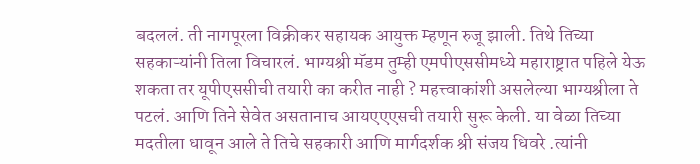बदललं. ती नागपूरला विक्रीकर सहायक आयुक्त म्हणून रुजू झाली. तिथे तिच्या सहकाऱ्यांनी तिला विचारलं. भाग्यश्री मॅडम तुम्ही एमपीएससीमध्ये महाराष्ट्रात पहिले येऊ शकता तर यूपीएससीची तयारी का करीत नाही ? महत्त्वाकांशी असलेल्या भाग्यश्रीला ते पटलं. आणि तिने सेवेत असतानाच आयएएएसची तयारी सुरू केली. या वेळा तिच्या मदतीला धावून आले ते तिचे सहकारी आणि मार्गदर्शक श्री संजय धिवरे .त्यांनी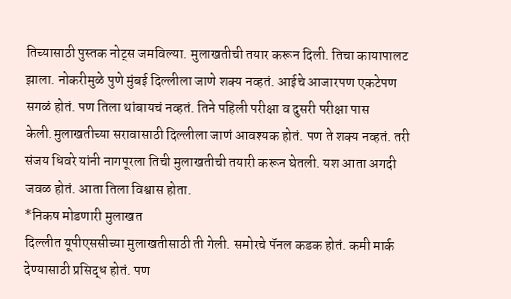तिच्यासाठी पुस्तक नोट्स जमविल्या. मुलाखतीची तयार करून दिली. तिचा कायापालट झाला. नोकरीमुळे पुणे मुंबई दिल्लीला जाणे शक्य नव्हतं. आईचे आजारपण एकटेपण सगळं होतं. पण तिला थांबायचं नव्हतं. तिने पहिली परीक्षा व दुसरी परीक्षा पास केली.मुलाखतीच्या सरावासाठी दिल्लीला जाणं आवश्यक होतं. पण ते शक्य नव्हतं. तरी संजय धिवरे यांनी नागपूरला तिची मुलाखतीची तयारी करून घेतली. यश आता अगदी जवळ होतं. आता तिला विश्वास होता.
*निकष मोडणारी मुलाखत
दिल्लीत यूपीएससीच्या मुलाखतीसाठी ती गेली. समोरचे पॅनल कडक होतं. कमी मार्क देण्यासाठी प्रसिद्ध होतं. पण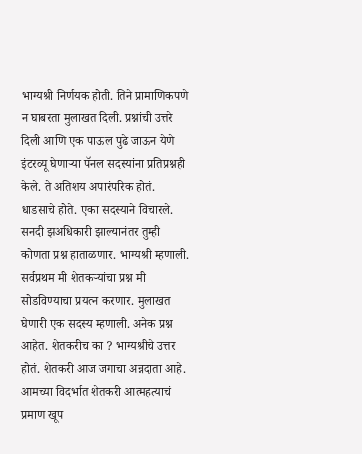भाग्यश्री निर्णयक होती. तिने प्रामाणिकपणे न घाबरता मुलाखत दिली. प्रश्नांची उत्तरे दिली आणि एक पाऊल पुढे जाऊन येणे इंटरव्यू घेणाऱ्या पॅनल सदस्यांना प्रतिप्रश्नही केले. ते अतिशय अपारंपरिक होतं. धाडसाचे होते. एका सदस्याने विचारले. सनदी झअधिकारी झाल्यानंतर तुम्ही कोणता प्रश्न हाताळणार. भाग्यश्री म्हणाली. सर्वप्रथम मी शेतकऱ्यांचा प्रश्न मी सोडविण्याचा प्रयत्न करणार. मुलाखत घेणारी एक सदस्य म्हणाली. अनेक प्रश्न आहेत. शेतकरीच का ? भाग्यश्रीचे उत्तर होतं. शेतकरी आज जगाचा अन्नदाता आहे. आमच्या विदर्भात शेतकरी आत्महत्याचं प्रमाण खूप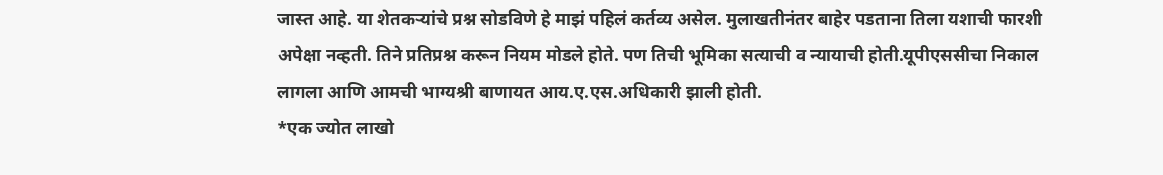जास्त आहे. या शेतकऱ्यांचे प्रश्न सोडविणे हे माझं पहिलं कर्तव्य असेल. मुलाखतीनंतर बाहेर पडताना तिला यशाची फारशी अपेक्षा नव्हती. तिने प्रतिप्रश्न करून नियम मोडले होते. पण तिची भूमिका सत्याची व न्यायाची होती.यूपीएससीचा निकाल लागला आणि आमची भाग्यश्री बाणायत आय.ए.एस.अधिकारी झाली होती.
*एक ज्योत लाखो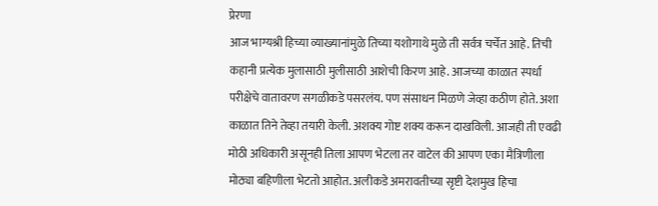प्रेरणा
आज भाग्यश्री हिच्या व्याख्यानांमुळे तिच्या यशोगाथे मुळे ती सर्वत्र चर्चेत आहे. तिची कहानी प्रत्येक मुलासाठी मुलीसाठी आशेची किरण आहे. आजच्या काळात स्पर्धा परीक्षेचे वातावरण सगळीकडे पसरलंय. पण संसाधन मिळणे जेव्हा कठीण होते. अशा काळात तिने तेव्हा तयारी केली. अशक्य गोष्ट शक्य करून दाखविली. आजही ती एवढी मोठी अधिकारी असूनही तिला आपण भेटला तर वाटेल की आपण एका मैत्रिणीला मोठ्या बहिणीला भेटतो आहोत. अलीकडे अमरावतीच्या सृष्टी देशमुख हिचा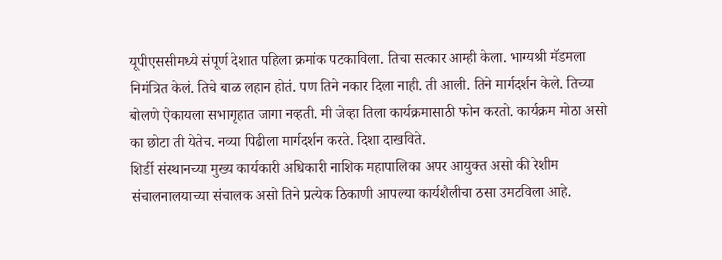यूपीएससीमध्ये संपूर्ण देशात पहिला क्रमांक पटकाविला. तिचा सत्कार आम्ही केला. भाग्यश्री मॅडमला निमंत्रित केलं. तिचे बाळ लहान होतं. पण तिने नकार दिला नाही. ती आली. तिने मार्गदर्शन केले. तिच्या बोलणे ऐकायला सभागृहात जागा नव्हती. मी जेव्हा तिला कार्यक्रमासाठी फोन करतो. कार्यक्रम मोठा असो का छोटा ती येतेच. नव्या पिढीला मार्गदर्शन करते. दिशा दाखविते.
शिर्डी संस्थानच्या मुख्य कार्यकारी अधिकारी नाशिक महापालिका अपर आयुक्त असो की रेशीम संचालनालयाच्या संचालक असो तिने प्रत्येक ठिकाणी आपल्या कार्यशैलीचा ठसा उमटविला आहे.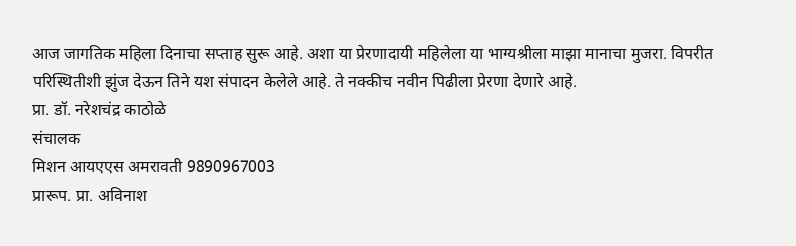आज जागतिक महिला दिनाचा सप्ताह सुरू आहे. अशा या प्रेरणादायी महिलेला या भाग्यश्रीला माझा मानाचा मुजरा. विपरीत परिस्थितीशी झुंज देऊन तिने यश संपादन केलेले आहे. ते नक्कीच नवीन पिढीला प्रेरणा देणारे आहे.
प्रा. डॉ. नरेशचंद्र काठोळे
संचालक
मिशन आयएएस अमरावती 9890967003
प्रारूप. प्रा. अविनाश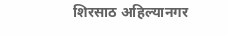शिरसाठ अहिल्यानगर